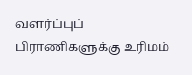வளர்ப்புப் பிராணிகளுக்கு உரிமம்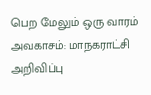பெற மேலும் ஒரு வாரம் அவகாசம்: மாநகராட்சி அறிவிப்பு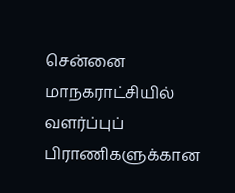சென்னை மாநகராட்சியில் வளர்ப்புப் பிராணிகளுக்கான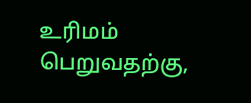உரிமம் பெறுவதற்கு,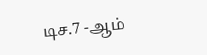டிச.7 -ஆம்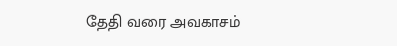தேதி வரை அவகாசம்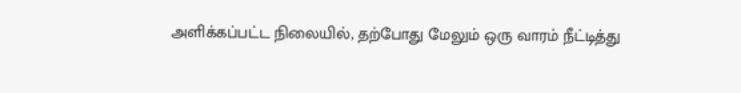அளிக்கப்பட்ட நிலையில், தற்போது மேலும் ஒரு வாரம் நீட்டித்து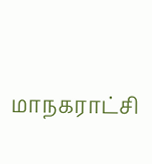மாநகராட்சி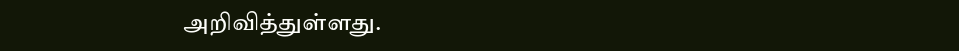அறிவித்துள்ளது.